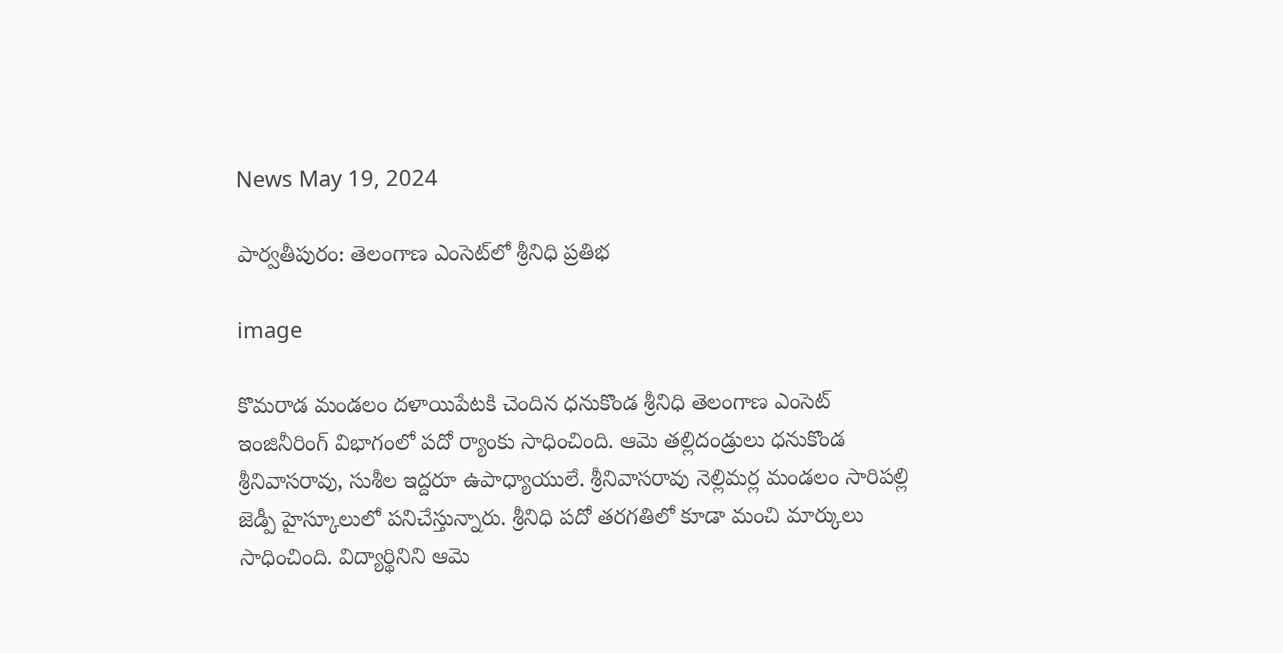News May 19, 2024

పార్వతీపురం: తెలంగాణ ఎంసెట్‌లో శ్రీనిధి ప్రతిభ

image

కొమరాడ మండలం దళాయిపేటకి చెందిన ధనుకొండ శ్రీనిధి తెలంగాణ ఎంసెట్‌ ఇంజినీరింగ్‌ విభాగంలో పదో ర్యాంకు సాధించింది. ఆమె తల్లిదండ్రులు ధనుకొండ శ్రీనివాసరావు, సుశీల ఇద్దరూ ఉపాధ్యాయులే. శ్రీనివాసరావు నెల్లిమర్ల మండలం సారిపల్లి జెడ్పీ హైస్కూలులో పనిచేస్తున్నారు. శ్రీనిధి పదో తరగతిలో కూడా మంచి మార్కులు సాధించింది. విద్యార్థినిని ఆమె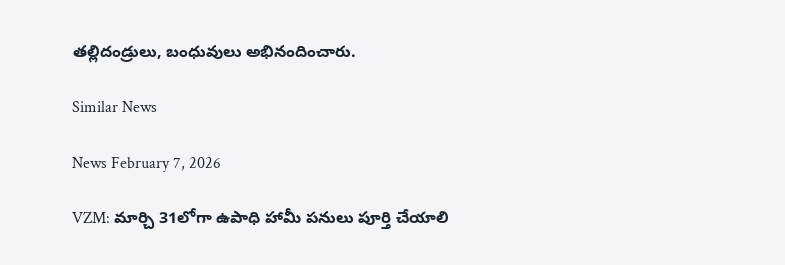తల్లిదండ్రులు, బంధువులు అభినందించారు.

Similar News

News February 7, 2026

VZM: మార్చి 31లోగా ఉపాధి హామీ పనులు పూర్తి చేయాలి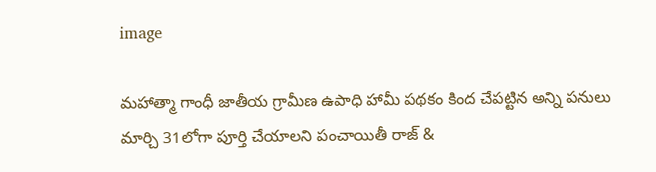image

మహాత్మా గాంధీ జాతీయ గ్రామీణ ఉపాధి హామీ పథకం కింద చేపట్టిన అన్ని పనులు మార్చి 31లోగా పూర్తి చేయాలని పంచాయితీ రాజ్ &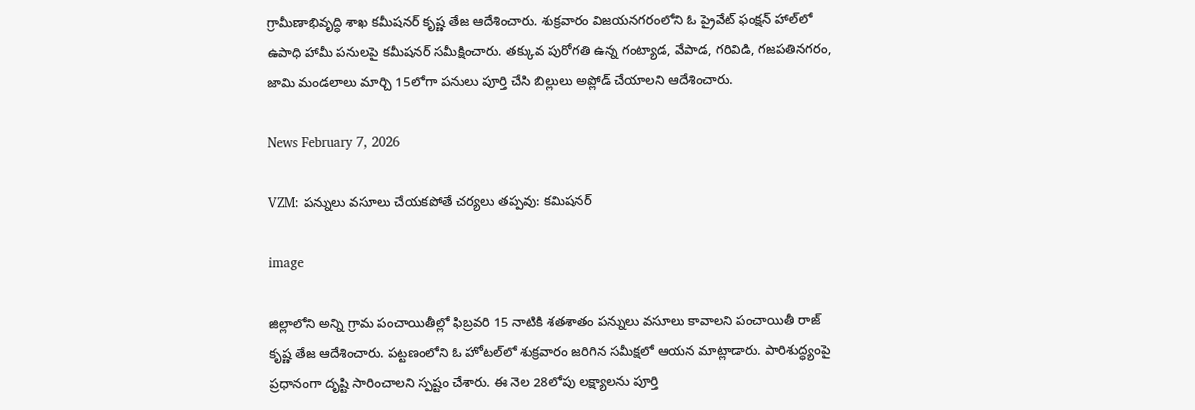గ్రామీణాభివృద్ధి శాఖ కమీషనర్ కృష్ణ తేజ ఆదేశించారు. శుక్రవారం విజయనగరంలోని ఓ ప్రైవేట్ ఫంక్షన్ హాల్‌లో ఉపాధి హామీ పనులపై కమీషనర్ సమీక్షించారు. తక్కువ పురోగతి ఉన్న గంట్యాడ, వేపాడ, గరివిడి, గజపతినగరం, జామి మండలాలు మార్చి 15లోగా పనులు పూర్తి చేసి బిల్లులు అప్లోడ్ చేయాలని ఆదేశించారు.

News February 7, 2026

VZM: పన్నులు వసూలు చేయకపోతే చర్యలు తప్పవు: కమిషనర్

image

జిల్లాలోని అన్ని గ్రామ పంచాయితీల్లో ఫిబ్రవరి 15 నాటికి శతశాతం పన్నులు వసూలు కావాలని పంచాయితీ రాజ్ కృష్ణ తేజ ఆదేశించారు. పట్టణంలోని ఓ హోటల్‌లో శుక్రవారం జరిగిన సమీక్షలో ఆయన మాట్లాడారు. పారిశుద్ధ్యంపై ప్రధానంగా దృష్టి సారించాలని స్పష్టం చేశారు. ఈ నెల 28లోపు లక్ష్యాలను పూర్తి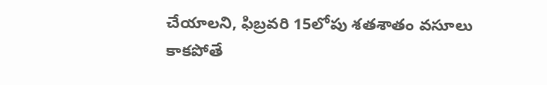చేయాలని, ఫిబ్రవరి 15లోపు శతశాతం వసూలు కాకపోతే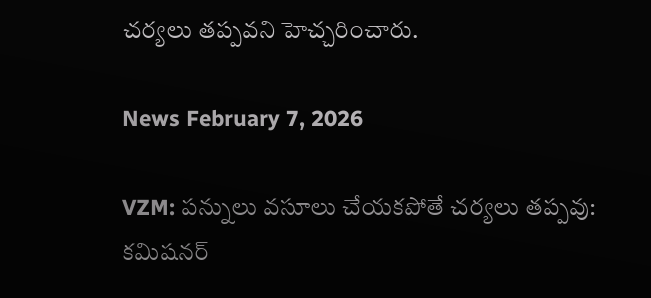చర్యలు తప్పవని హెచ్చరించారు.

News February 7, 2026

VZM: పన్నులు వసూలు చేయకపోతే చర్యలు తప్పవు: కమిషనర్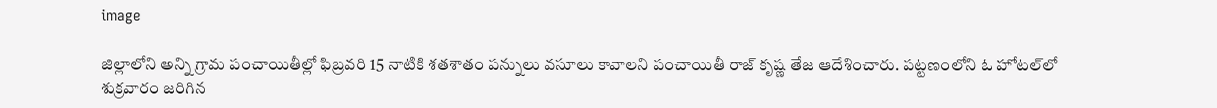image

జిల్లాలోని అన్ని గ్రామ పంచాయితీల్లో ఫిబ్రవరి 15 నాటికి శతశాతం పన్నులు వసూలు కావాలని పంచాయితీ రాజ్ కృష్ణ తేజ ఆదేశించారు. పట్టణంలోని ఓ హోటల్‌లో శుక్రవారం జరిగిన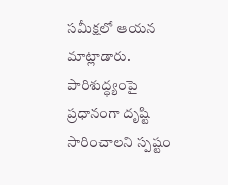సమీక్షలో ఆయన మాట్లాడారు. పారిశుద్ధ్యంపై ప్రధానంగా దృష్టి సారించాలని స్పష్టం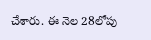చేశారు. ఈ నెల 28లోపు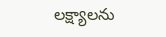లక్ష్యాలను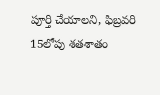పూర్తి చేయాలని, ఫిబ్రవరి 15లోపు శతశాతం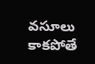వసూలు కాకపోతే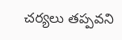చర్యలు తప్పవని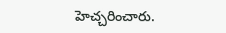హెచ్చరించారు.